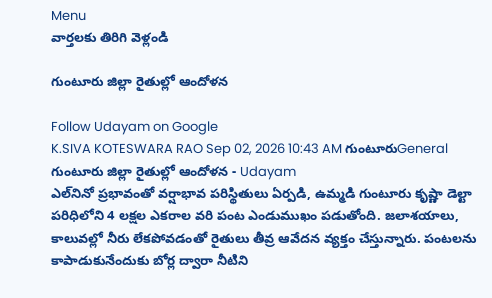Menu
వార్తలకు తిరిగి వెళ్లండి

గుంటూరు జిల్లా రైతుల్లో ఆందోళన

Follow Udayam on Google
K.SIVA KOTESWARA RAO Sep 02, 2026 10:43 AM గుంటూరుGeneral
గుంటూరు జిల్లా రైతుల్లో ఆందోళన - Udayam
ఎల్‌నినో ప్రభావంతో వర్షాభావ పరిస్థితులు ఏర్పడి, ఉమ్మడి గుంటూరు కృష్ణా డెల్టా పరిధిలోని 4 లక్షల ఎకరాల వరి పంట ఎండుముఖం పడుతోంది. జలాశయాలు, కాలువల్లో నీరు లేకపోవడంతో రైతులు తీవ్ర ఆవేదన వ్యక్తం చేస్తున్నారు. పంటలను కాపాడుకునేందుకు బోర్ల ద్వారా నీటిని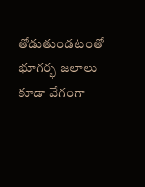తోడుతుండటంతో భూగర్భ జలాలు కూడా వేగంగా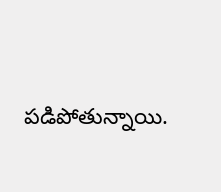పడిపోతున్నాయి.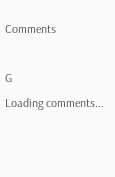Comments

G
Loading comments...